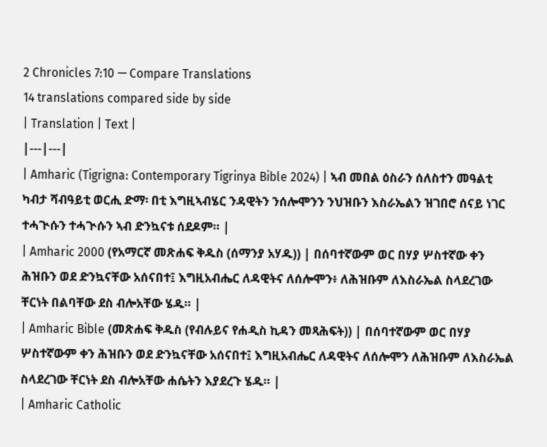2 Chronicles 7:10 — Compare Translations
14 translations compared side by side
| Translation | Text |
|---|---|
| Amharic (Tigrigna: Contemporary Tigrinya Bible 2024) | ኣብ መበል ዕስራን ሰለስተን መዓልቲ ካብታ ሻብዓይቲ ወርሒ ድማ፡ በቲ እግዚኣብሄር ንዳዊትን ንሰሎሞንን ንህዝቡን እስራኤልን ዝገበሮ ሰናይ ነገር ተሓጒሱን ተሓጒሱን ኣብ ድንኳናቱ ሰደዶም። |
| Amharic 2000 (የአማርኛ መጽሐፍ ቅዱስ (ሰማንያ አሃዱ)) | በሰባተኛውም ወር በሃያ ሦስተኛው ቀን ሕዝቡን ወደ ድንኳናቸው አሰናበተ፤ እግዚአብሔር ለዳዊትና ለሰሎሞን፥ ለሕዝቡም ለእስራኤል ስላደረገው ቸርነት በልባቸው ደስ ብሎአቸው ሄዱ። |
| Amharic Bible (መጽሐፍ ቅዱስ (የብሉይና የሐዲስ ኪዳን መጻሕፍት)) | በሰባተኛውም ወር በሃያ ሦስተኛውም ቀን ሕዝቡን ወደ ድንኳናቸው አሰናበተ፤ እግዚአብሔር ለዳዊትና ለሰሎሞን ለሕዝቡም ለእስራኤል ስላደረገው ቸርነት ደስ ብሎአቸው ሐሴትን እያደረጉ ሄዱ። |
| Amharic Catholic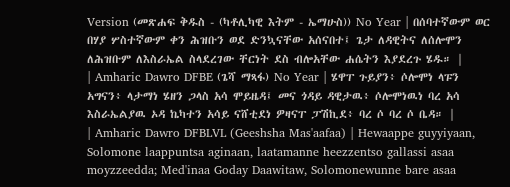Version (መጽሐፍ ቅዱስ - (ካቶሊካዊ እትም - ኤማሁስ)) No Year | በሰባተኛውም ወር በሃያ ሦስተኛውም ቀን ሕዝቡን ወደ ድንኳናቸው አሰናበተ፤ ጌታ ለዳዊትና ለሰሎሞን ለሕዝቡም ለእስራኤል ስላደረገው ቸርነት ደስ ብሎአቸው ሐሴትን እያደረጉ ሄዱ። |
| Amharic Dawro DFBE (ጌሻ ማጻፋ) No Year | ሄዋፐ ጉይያን፥ ሶሎሞነ ላፑን አግናን፥ ላታማነ ሄዘን ጋላስ አሳ ሞይዜዳ፤ መና ጎዳይ ዳዊታዉ፥ ሶሎሞነዉነ ባረ አሳ እስራኤልያዉ ኦዳ ኬካተን አሳይ ናሸቲደነ ዎዛናፐ ፓሽኪደ፥ ባረ ሶ ባረ ሶ ቤዳ። |
| Amharic Dawro DFBLVL (Geeshsha Mas'aafaa) | Hewaappe guyyiyaan, Solomone laappuntsa aginaan, laatamanne heezzentso gallassi asaa moyzzeedda; Med'inaa Goday Daawitaw, Solomonewunne bare asaa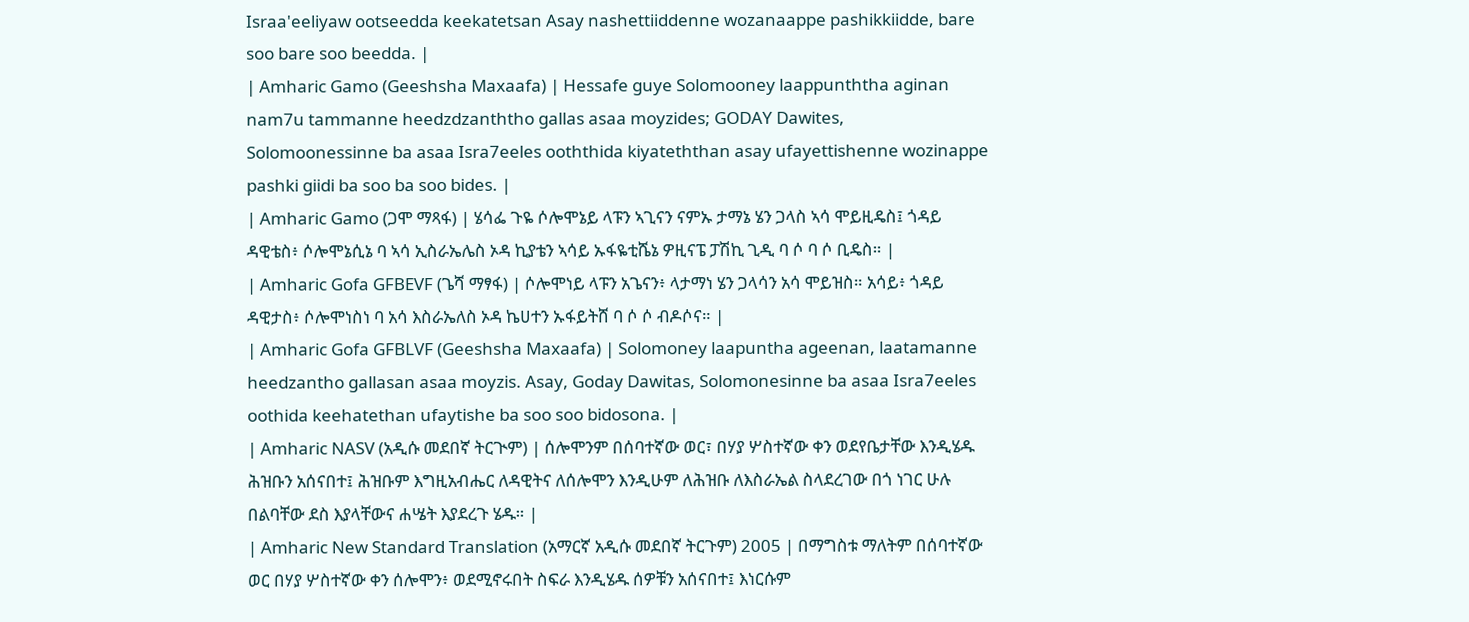Israa'eeliyaw ootseedda keekatetsan Asay nashettiiddenne wozanaappe pashikkiidde, bare soo bare soo beedda. |
| Amharic Gamo (Geeshsha Maxaafa) | Hessafe guye Solomooney laappunththa aginan nam7u tammanne heedzdzanththo gallas asaa moyzides; GODAY Dawites, Solomoonessinne ba asaa Isra7eeles ooththida kiyateththan asay ufayettishenne wozinappe pashki giidi ba soo ba soo bides. |
| Amharic Gamo (ጋሞ ማጻፋ) | ሄሳፌ ጉዬ ሶሎሞኔይ ላፑን ኣጊናን ናምኡ ታማኔ ሄን ጋላስ ኣሳ ሞይዚዴስ፤ ጎዳይ ዳዊቴስ፥ ሶሎሞኔሲኔ ባ ኣሳ ኢስራኤሌስ ኦዳ ኪያቴን ኣሳይ ኡፋዬቲሼኔ ዎዚናፔ ፓሽኪ ጊዲ ባ ሶ ባ ሶ ቢዴስ። |
| Amharic Gofa GFBEVF (ጌሻ ማፃፋ) | ሶሎሞነይ ላፑን አጌናን፥ ላታማነ ሄን ጋላሳን አሳ ሞይዝስ። አሳይ፥ ጎዳይ ዳዊታስ፥ ሶሎሞነስነ ባ አሳ እስራኤለስ ኦዳ ኬሀተን ኡፋይትሸ ባ ሶ ሶ ብዶሶና። |
| Amharic Gofa GFBLVF (Geeshsha Maxaafa) | Solomoney laapuntha ageenan, laatamanne heedzantho gallasan asaa moyzis. Asay, Goday Dawitas, Solomonesinne ba asaa Isra7eeles oothida keehatethan ufaytishe ba soo soo bidosona. |
| Amharic NASV (አዲሱ መደበኛ ትርጒም) | ሰሎሞንም በሰባተኛው ወር፣ በሃያ ሦስተኛው ቀን ወደየቤታቸው እንዲሄዱ ሕዝቡን አሰናበተ፤ ሕዝቡም እግዚአብሔር ለዳዊትና ለሰሎሞን እንዲሁም ለሕዝቡ ለእስራኤል ስላደረገው በጎ ነገር ሁሉ በልባቸው ደስ እያላቸውና ሐሤት እያደረጉ ሄዱ። |
| Amharic New Standard Translation (አማርኛ አዲሱ መደበኛ ትርጉም) 2005 | በማግስቱ ማለትም በሰባተኛው ወር በሃያ ሦስተኛው ቀን ሰሎሞን፥ ወደሚኖሩበት ስፍራ እንዲሄዱ ሰዎቹን አሰናበተ፤ እነርሱም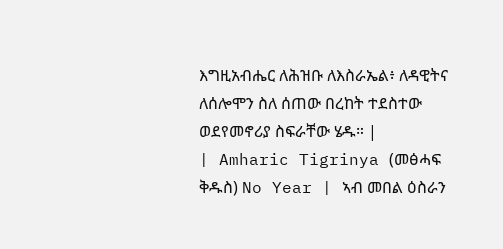እግዚአብሔር ለሕዝቡ ለእስራኤል፥ ለዳዊትና ለሰሎሞን ስለ ሰጠው በረከት ተደስተው ወደየመኖሪያ ስፍራቸው ሄዱ። |
| Amharic Tigrinya (መፅሓፍ ቅዱስ) No Year | ኣብ መበል ዕስራን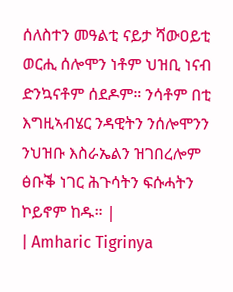ሰለስተን መዓልቲ ናይታ ሻውዐይቲ ወርሒ ሰሎሞን ነቶም ህዝቢ ነናብ ድንኳናቶም ሰደዶም። ንሳቶም በቲ እግዚኣብሄር ንዳዊትን ንሰሎሞንን ንህዝቡ እስራኤልን ዝገበረሎም ፅቡቕ ነገር ሕጉሳትን ፍሱሓትን ኮይኖም ከዱ። |
| Amharic Tigrinya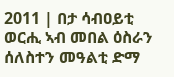2011 | በታ ሳብዐይቲ ወርሒ ኣብ መበል ዕስራን ሰለስተን መዓልቲ ድማ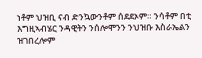ነቶም ህዝቢ ናብ ድንኳውንቶም ሰደደኦም። ንሳቶም በቲ እግዚኣብሄር ንዳዊትን ንሰሎሞንን ንህዝቡ እስራኤልን ዝገበረሎም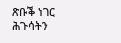ጽቡቕ ነገር ሕጉሳትን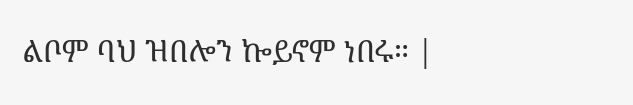ልቦም ባህ ዝበሎን ኰይኖም ነበሩ። |